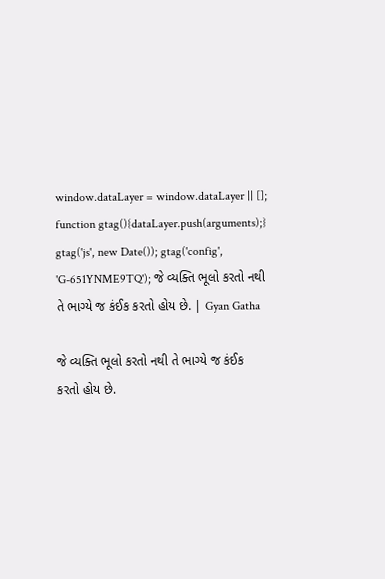window.dataLayer = window.dataLayer || []; function gtag(){dataLayer.push(arguments);} gtag('js', new Date()); gtag('config', 'G-651YNME9TQ'); જે વ્યક્તિ ભૂલો કરતો નથી તે ભાગ્યે જ કંઈક કરતો હોય છે. | Gyan Gatha

જે વ્યક્તિ ભૂલો કરતો નથી તે ભાગ્યે જ કંઈક કરતો હોય છે.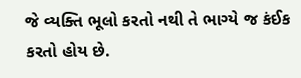જે વ્યક્તિ ભૂલો કરતો નથી તે ભાગ્યે જ કંઈક કરતો હોય છે.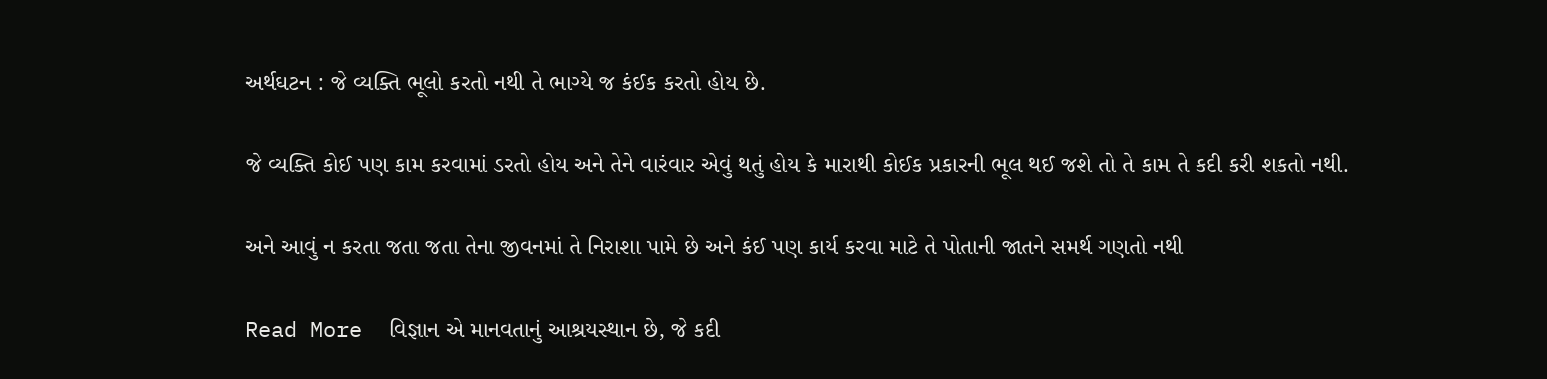અર્થઘટન : જે વ્યક્તિ ભૂલો કરતો નથી તે ભાગ્યે જ કંઈક કરતો હોય છે.

જે વ્યક્તિ કોઈ પણ કામ કરવામાં ડરતો હોય અને તેને વારંવાર એવું થતું હોય કે મારાથી કોઈક પ્રકારની ભૂલ થઈ જશે તો તે કામ તે કદી કરી શકતો નથી.

અને આવું ન કરતા જતા જતા તેના જીવનમાં તે નિરાશા પામે છે અને કંઈ પણ કાર્ય કરવા માટે તે પોતાની જાતને સમર્થ ગણતો નથી

Read More  વિજ્ઞાન એ માનવતાનું આશ્રયસ્થાન છે, જે કદી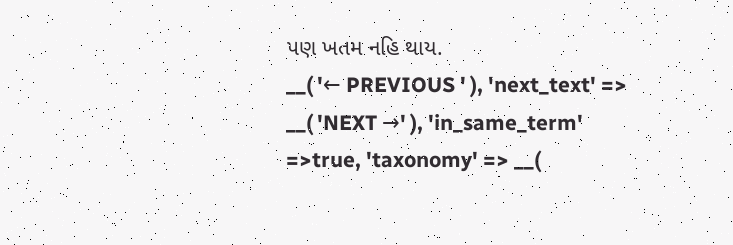પણ ખતમ નહિ થાય.
__( '← PREVIOUS ' ), 'next_text' => __( 'NEXT →' ), 'in_same_term' =>true, 'taxonomy' => __(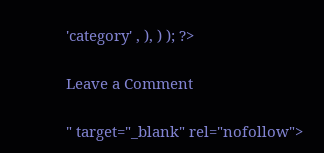'category' , ), ) ); ?>

Leave a Comment

" target="_blank" rel="nofollow">